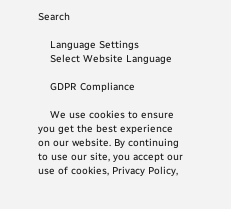Search

    Language Settings
    Select Website Language

    GDPR Compliance

    We use cookies to ensure you get the best experience on our website. By continuing to use our site, you accept our use of cookies, Privacy Policy,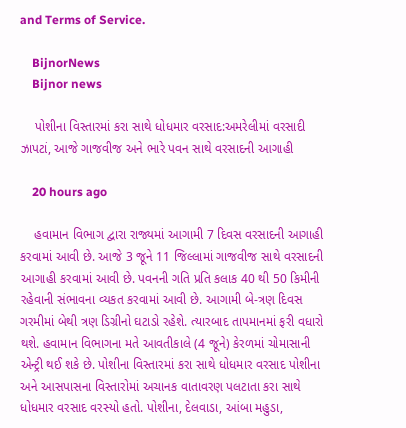and Terms of Service.

    BijnorNews
    Bijnor news

    પોશીના વિસ્તારમાં કરા સાથે ધોધમાર વરસાદ:અમરેલીમાં વરસાદી ઝાપટાં, આજે ગાજવીજ અને ભારે પવન સાથે વરસાદની આગાહી

    20 hours ago

    હવામાન વિભાગ દ્વારા રાજ્યમાં આગામી 7 દિવસ વરસાદની આગાહી કરવામાં આવી છે. આજે 3 જૂને 11 જિલ્લામાં ગાજવીજ સાથે વરસાદની આગાહી કરવામાં આવી છે. પવનની ગતિ પ્રતિ કલાક 40 થી 50 કિમીની રહેવાની સંભાવના વ્યકત કરવામાં આવી છે. આગામી બે-ત્રણ દિવસ ગરમીમાં બેથી ત્રણ ડિગ્રીનો ઘટાડો રહેશે. ત્યારબાદ તાપમાનમાં ફરી વધારો થશે. હવામાન વિભાગના મતે આવતીકાલે (4 જૂને) કેરળમાં ચોમાસાની એન્ટ્રી થઈ શકે છે. પોશીના વિસ્તારમાં કરા સાથે ધોધમાર વરસાદ પોશીના અને આસપાસના વિસ્તારોમાં અચાનક વાતાવરણ પલટાતા કરા સાથે ધોધમાર વરસાદ વરસ્યો હતો. પોશીના, દેલવાડા, આંબા મહુડા,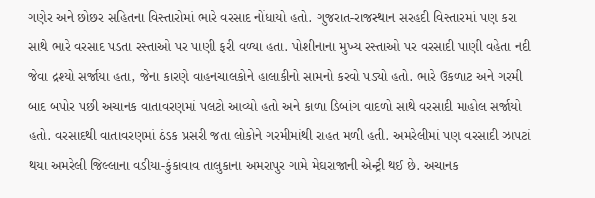ગણેર અને છોછર સહિતના વિસ્તારોમાં ભારે વરસાદ નોંધાયો હતો. ગુજરાત-રાજસ્થાન સરહદી વિસ્તારમાં પણ કરા સાથે ભારે વરસાદ પડતા રસ્તાઓ પર પાણી ફરી વળ્યા હતા. પોશીનાના મુખ્ય રસ્તાઓ પર વરસાદી પાણી વહેતા નદી જેવા દ્રશ્યો સર્જાયા હતા, જેના કારણે વાહનચાલકોને હાલાકીનો સામનો કરવો પડ્યો હતો. ભારે ઉકળાટ અને ગરમી બાદ બપોર પછી અચાનક વાતાવરણમાં પલટો આવ્યો હતો અને કાળા ડિબાંગ વાદળો સાથે વરસાદી માહોલ સર્જાયો હતો. વરસાદથી વાતાવરણમાં ઠંડક પ્રસરી જતા લોકોને ગરમીમાંથી રાહત મળી હતી. અમરેલીમાં પણ વરસાદી ઝાપટાં થયા અમરેલી જિલ્લાના વડીયા-કુંકાવાવ તાલુકાના અમરાપુર ગામે મેઘરાજાની એન્ટ્રી થઈ છે. અચાનક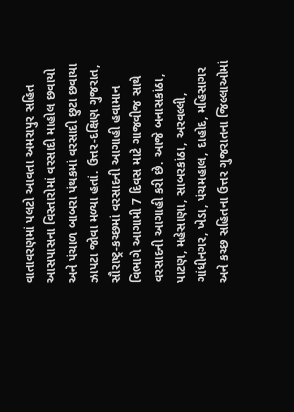વાતાવરણમાં પલટો આવતા અમરાપુર સહિત આસપાસના વિસ્તારોમાં વરસાદી માહોલ છવાયો અને પંચાળ બાબરા પંથકમાં વરસાદી છુટા છવાયા ઝાપટા જોવા મળ્યા હતાં. ઉત્તર-દક્ષિણ ગુજરાત, સૌરાષ્ટ્ર-કચ્છમાં વરસાદની આગાહી હવામાન વિભાગે આગામી 7 દિવસ માટે ગાજવીજ સાથે વરસાદની આગાહી કરી છે. આજે બનાસકાંઠા, પાટણ, મહેસાણા, સાબરકાંઠા, અરવલ્લી, ગાંધીનગર, ખેડા, પંચમહાલ, દાહોદ, મહિસાગર અને કચ્છ સહિતના ઉત્તર ગુજરાતના જિલ્લાઓમાં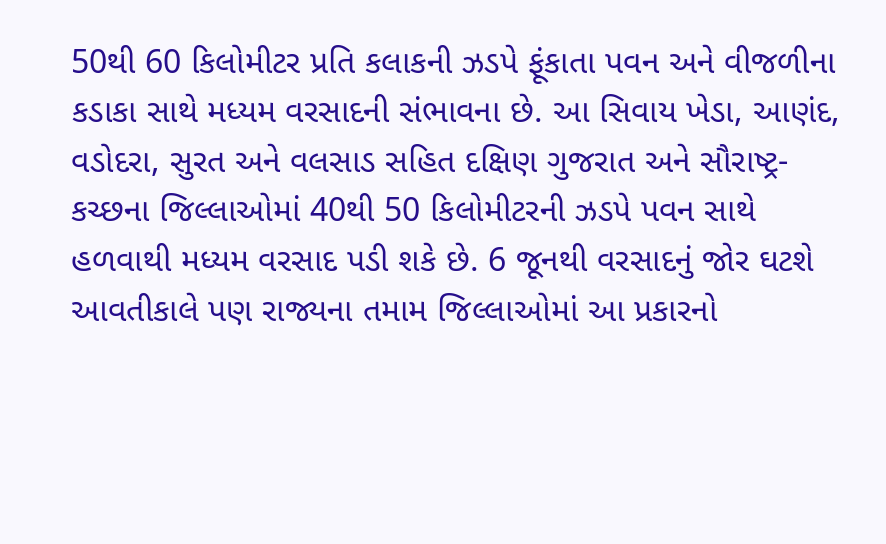50થી 60 કિલોમીટર પ્રતિ કલાકની ઝડપે ફૂંકાતા પવન અને વીજળીના કડાકા સાથે મધ્યમ વરસાદની સંભાવના છે. આ સિવાય ખેડા, આણંદ, વડોદરા, સુરત અને વલસાડ સહિત દક્ષિણ ગુજરાત અને સૌરાષ્ટ્ર-કચ્છના જિલ્લાઓમાં 40થી 50 કિલોમીટરની ઝડપે પવન સાથે હળવાથી મધ્યમ વરસાદ પડી શકે છે. 6 જૂનથી વરસાદનું જોર ઘટશે આવતીકાલે પણ રાજ્યના તમામ જિલ્લાઓમાં આ પ્રકારનો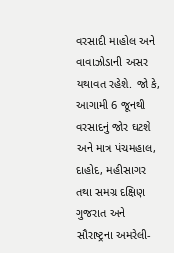વરસાદી માહોલ અને વાવાઝોડાની અસર યથાવત રહેશે. જો કે, આગામી 6 જૂનથી વરસાદનું જોર ઘટશે અને માત્ર પંચમહાલ, દાહોદ, મહીસાગર તથા સમગ્ર દક્ષિણ ગુજરાત અને સૌરાષ્ટ્રના અમરેલી-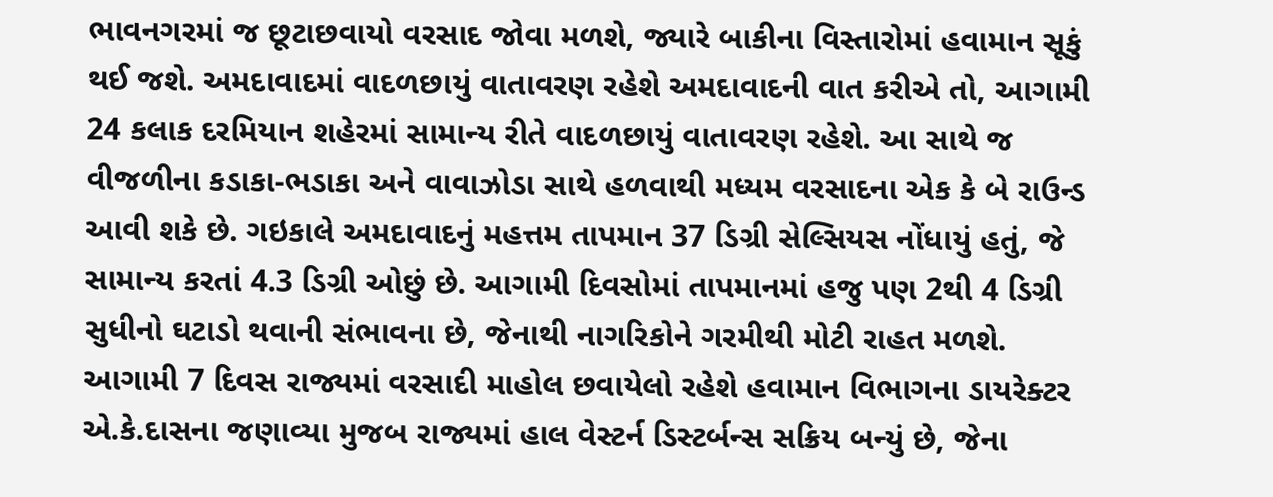ભાવનગરમાં જ છૂટાછવાયો વરસાદ જોવા મળશે, જ્યારે બાકીના વિસ્તારોમાં હવામાન સૂકું થઈ જશે. અમદાવાદમાં વાદળછાયું વાતાવરણ રહેશે અમદાવાદની વાત કરીએ તો, આગામી 24 કલાક દરમિયાન શહેરમાં સામાન્ય રીતે વાદળછાયું વાતાવરણ રહેશે. આ સાથે જ વીજળીના કડાકા-ભડાકા અને વાવાઝોડા સાથે હળવાથી મધ્યમ વરસાદના એક કે બે રાઉન્ડ આવી શકે છે. ગઇકાલે અમદાવાદનું મહત્તમ તાપમાન 37 ડિગ્રી સેલ્સિયસ નોંધાયું હતું, જે સામાન્ય કરતાં 4.3 ડિગ્રી ઓછું છે. આગામી દિવસોમાં તાપમાનમાં હજુ પણ 2થી 4 ડિગ્રી સુધીનો ઘટાડો થવાની સંભાવના છે, જેનાથી નાગરિકોને ગરમીથી મોટી રાહત મળશે. આગામી 7 દિવસ રાજ્યમાં વરસાદી માહોલ છવાયેલો રહેશે હવામાન વિભાગના ડાયરેક્ટર એ.કે.દાસના જણાવ્યા મુજબ રાજ્યમાં હાલ વેસ્ટર્ન ડિસ્ટર્બન્સ સક્રિય બન્યું છે, જેના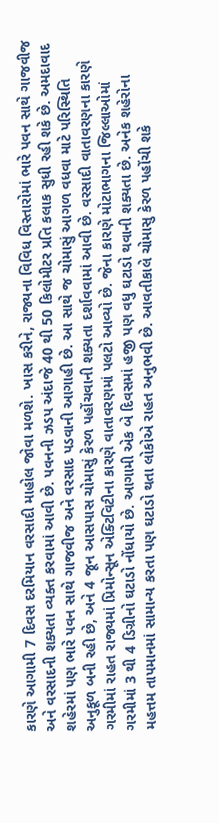કારણે આગામી 7 દિવસ દરમિયાન વરસાદી માહોલ જોવા મળશે. ખાસ કરીને, રાજ્યના વિવિધ વિસ્તારોમાં ભારે પવન સાથે ગાજવીજ અને વરસાદની શક્યતા વ્યક્ત કરવામાં આવી છે. પવનની ઝડપ અંદાજે 40 થી 50 કિલોમીટર પ્રતિ કલાક સુધી રહી શકે છે. અમદાવાદ શહેરમાં પણ ભારે પવન સાથે ગાજવીજ અને વરસાદ પડવાની આગાહી છે. આ સાથે જ ચોમાસું આગળ વધવા માટે પરિસ્થિતિ અનુકૂળ બની રહી છે, અને 4 જૂન આસપાસ ચોમાસું કેરળ પહોંચવાની શક્યતા દર્શાવવામાં આવી છે. વરસાદી વાતાવરણના કારણે ગરમીમાં રાહત રાજ્યમાં પ્રિમોન્સૂન એક્ટિવિટીના કારણે વાતાવરણમાં પલટો આવ્યો છે. જેના કારણે મોટાભાગના જિલ્લાઓમાં ગરમીમાં 3 થી 4 ડિગ્રીનો ઘટાડો નોંધાયો છે. આગામી એક બે દિવસમાં હજી પણ વધુ ઘટાડો થવાની શક્યતા છે. અનેક શહેરોના મહત્તમ તાપમાનમાં સામાન્ય કરતા પણ ઘટાડો થતા લોકોએ રાહત અનુભવી છે. આવતીકાલે ચોમાસુ કેરળ પહોંચી શકે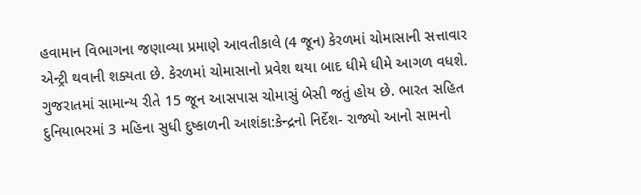હવામાન વિભાગના જણાવ્યા પ્રમાણે આવતીકાલે (4 જૂન) કેરળમાં ચોમાસાની સત્તાવાર એન્ટ્રી થવાની શક્યતા છે. કેરળમાં ચોમાસાનો પ્રવેશ થયા બાદ ધીમે ધીમે આગળ વધશે. ગુજરાતમાં સામાન્ય રીતે 15 જૂન આસપાસ ચોમાસું બેસી જતું હોય છે. ભારત સહિત દુનિયાભરમાં 3 મહિના સુધી દુષ્કાળની આશંકા:કેન્દ્રનો નિર્દેશ- રાજ્યો આનો સામનો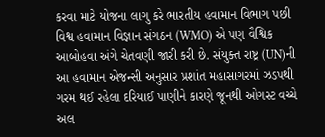કરવા માટે યોજના લાગુ કરે ભારતીય હવામાન વિભાગ પછી વિશ્વ હવામાન વિજ્ઞાન સંગઠન (WMO) એ પણ વૈશ્વિક આબોહવા અંગે ચેતવણી જારી કરી છે. સંયુક્ત રાષ્ટ્ર (UN)ની આ હવામાન એજન્સી અનુસાર પ્રશાંત મહાસાગરમાં ઝડપથી ગરમ થઈ રહેલા દરિયાઈ પાણીને કારણે જૂનથી ઓગસ્ટ વચ્ચે અલ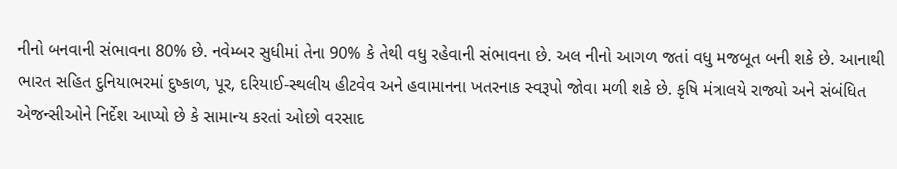નીનો બનવાની સંભાવના 80% છે. નવેમ્બર સુધીમાં તેના 90% કે તેથી વધુ રહેવાની સંભાવના છે. અલ નીનો આગળ જતાં વધુ મજબૂત બની શકે છે. આનાથી ભારત સહિત દુનિયાભરમાં દુષ્કાળ, પૂર, દરિયાઈ-સ્થલીય હીટવેવ અને હવામાનના ખતરનાક સ્વરૂપો જોવા મળી શકે છે. કૃષિ મંત્રાલયે રાજ્યો અને સંબંધિત એજન્સીઓને નિર્દેશ આપ્યો છે કે સામાન્ય કરતાં ઓછો વરસાદ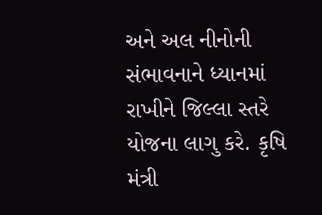અને અલ નીનોની સંભાવનાને ધ્યાનમાં રાખીને જિલ્લા સ્તરે યોજના લાગુ કરે. કૃષિ મંત્રી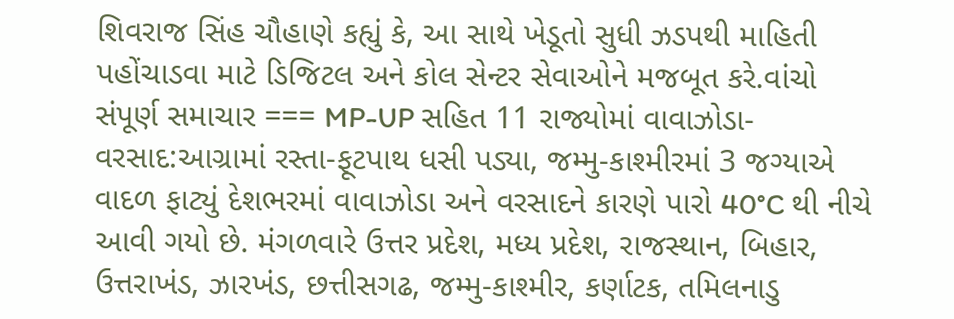શિવરાજ સિંહ ચૌહાણે કહ્યું કે, આ સાથે ખેડૂતો સુધી ઝડપથી માહિતી પહોંચાડવા માટે ડિજિટલ અને કોલ સેન્ટર સેવાઓને મજબૂત કરે.વાંચો સંપૂર્ણ સમાચાર === MP-UP સહિત 11 રાજ્યોમાં વાવાઝોડા-વરસાદ:આગ્રામાં રસ્તા-ફૂટપાથ ધસી પડ્યા, જમ્મુ-કાશ્મીરમાં 3 જગ્યાએ વાદળ ફાટ્યું દેશભરમાં વાવાઝોડા અને વરસાદને કારણે પારો 40°C થી નીચે આવી ગયો છે. મંગળવારે ઉત્તર પ્રદેશ, મધ્ય પ્રદેશ, રાજસ્થાન, બિહાર, ઉત્તરાખંડ, ઝારખંડ, છત્તીસગઢ, જમ્મુ-કાશ્મીર, કર્ણાટક, તમિલનાડુ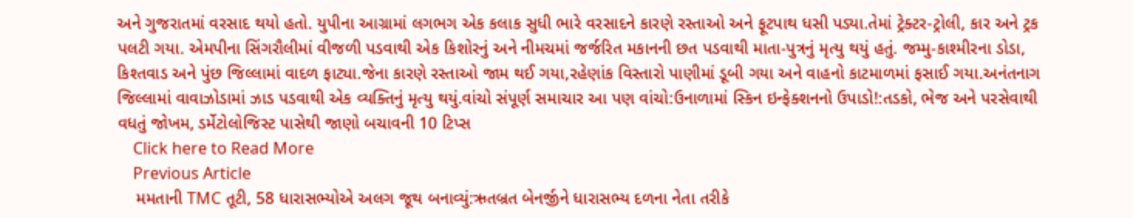અને ગુજરાતમાં વરસાદ થયો હતો. યુપીના આગ્રામાં લગભગ એક કલાક સુધી ભારે વરસાદને કારણે રસ્તાઓ અને ફૂટપાથ ધસી પડ્યા.તેમાં ટ્રેક્ટર-ટ્રોલી, કાર અને ટ્રક પલટી ગયા. એમપીના સિંગરૌલીમાં વીજળી પડવાથી એક કિશોરનું અને નીમચમાં જર્જરિત મકાનની છત પડવાથી માતા-પુત્રનું મૃત્યુ થયું હતું. જમ્મુ-કાશ્મીરના ડોડા, કિશ્તવાડ અને પુંછ જિલ્લામાં વાદળ ફાટ્યા.જેના કારણે રસ્તાઓ જામ થઈ ગયા,રહેણાંક વિસ્તારો પાણીમાં ડૂબી ગયા અને વાહનો કાટમાળમાં ફસાઈ ગયા.અનંતનાગ જિલ્લામાં વાવાઝોડામાં ઝાડ પડવાથી એક વ્યક્તિનું મૃત્યુ થયું.વાંચો સંપૂર્ણ સમાચાર આ પણ વાંચો:ઉનાળામાં સ્કિન ઇન્ફેક્શનનો ઉપાડો!:તડકો, ભેજ અને પરસેવાથી વધતું જોખમ, ડર્મેટોલોજિસ્ટ પાસેથી જાણો બચાવની 10 ટિપ્સ
    Click here to Read More
    Previous Article
    મમતાની TMC તૂટી, 58 ધારાસભ્યોએ અલગ જૂથ બનાવ્યું:ઋતબ્રત બેનર્જીને ધારાસભ્ય દળના નેતા તરીકે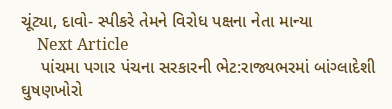ચૂંટ્યા, દાવો- સ્પીકરે તેમને વિરોધ પક્ષના નેતા માન્યા
    Next Article
    પાંચમા પગાર પંચના સરકારની ભેટ:રાજ્યભરમાં બાંગ્લાદેશી ઘુષણખોરો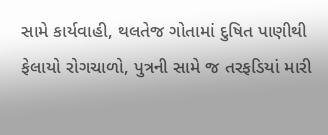સામે કાર્યવાહી, થલતેજ ગોતામાં દુષિત પાણીથી ફેલાયો રોગચાળો, પુત્રની સામે જ તરફડિયાં મારી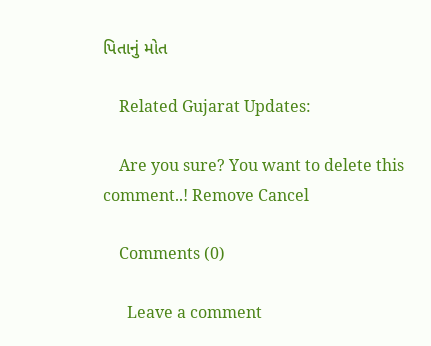પિતાનું મોત

    Related Gujarat Updates:

    Are you sure? You want to delete this comment..! Remove Cancel

    Comments (0)

      Leave a comment